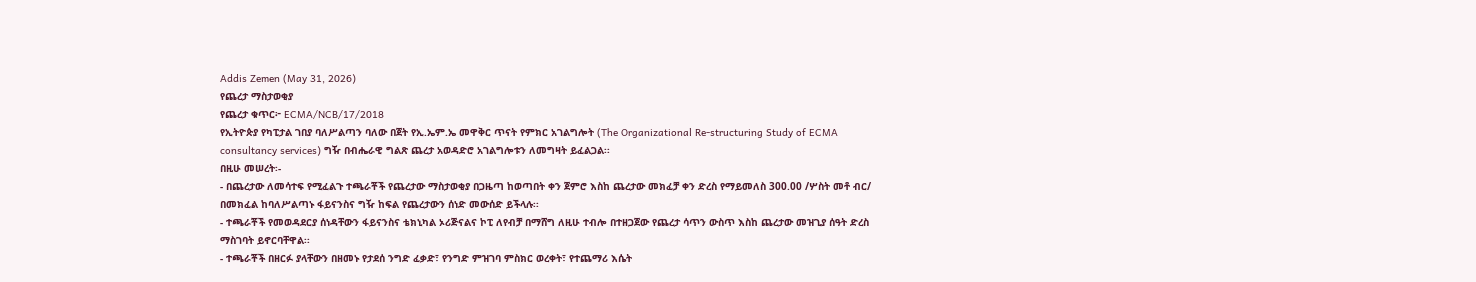Addis Zemen (May 31, 2026)
የጨረታ ማስታወቂያ
የጨረታ ቁጥር፦ ECMA/NCB/17/2018
የኢትዮጵያ የካፒታል ገበያ ባለሥልጣን ባለው በጀት የኢ.ኤም.ኤ መዋቅር ጥናት የምክር አገልግሎት (The Organizational Re-structuring Study of ECMA consultancy services) ግዥ በብሔራዊ ግልጽ ጨረታ አወዳድሮ አገልግሎቱን ለመግዛት ይፈልጋል፡፡
በዚሁ መሠረት፡-
- በጨረታው ለመሳተፍ የሚፈልጉ ተጫራቾች የጨረታው ማስታወቂያ በጋዜጣ ከወጣበት ቀን ጀምሮ እስከ ጨረታው መክፈቻ ቀን ድረስ የማይመለስ 300.00 /ሦስት መቶ ብር/ በመክፈል ከባለሥልጣኑ ፋይናንስና ግዥ ከፍል የጨረታውን ሰነድ መውሰድ ይችላሉ፡፡
- ተጫራቾች የመወዳደርያ ሰነዳቸውን ፋይናንስና ቴክኒካል ኦሪጅናልና ኮፒ ለየብቻ በማሸግ ለዚሁ ተብሎ በተዘጋጀው የጨረታ ሳጥን ውስጥ እስከ ጨረታው መዝጊያ ሰዓት ድረስ ማስገባት ይኖርባቸዋል፡፡
- ተጫራቾች በዘርፉ ያላቸውን በዘመኑ የታደሰ ንግድ ፈቃድ፣ የንግድ ምዝገባ ምስክር ወረቀት፣ የተጨማሪ እሴት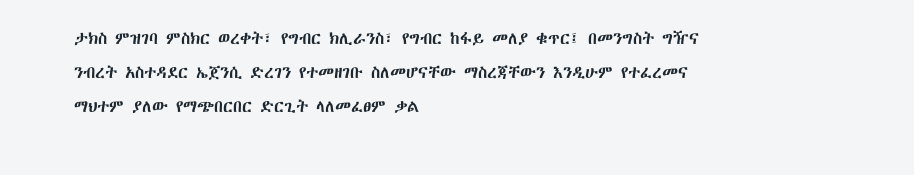ታክስ ምዝገባ ምስክር ወረቀት፣ የግብር ክሊራንስ፣ የግብር ከፋይ መለያ ቁጥር፤ በመንግስት ግዥና ንብረት አስተዳደር ኤጀንሲ ድረገን የተመዘገቡ ስለመሆናቸው ማስረጃቸውን እንዲሁም የተፈረመና ማህተም ያለው የማጭበርበር ድርጊት ላለመፈፀም ቃል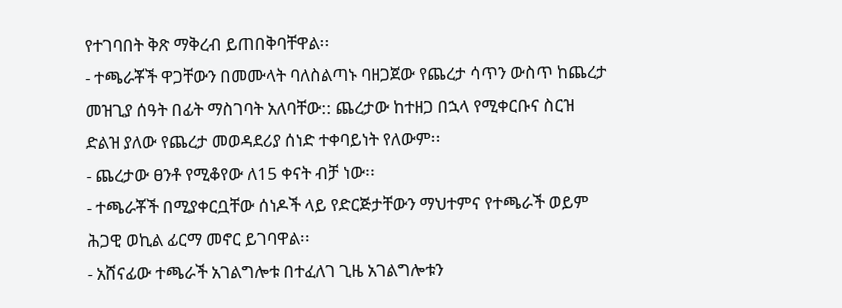የተገባበት ቅጽ ማቅረብ ይጠበቅባቸዋል፡፡
- ተጫራቾች ዋጋቸውን በመሙላት ባለስልጣኑ ባዘጋጀው የጨረታ ሳጥን ውስጥ ከጨረታ መዝጊያ ሰዓት በፊት ማስገባት አለባቸው:: ጨረታው ከተዘጋ በኋላ የሚቀርቡና ስርዝ ድልዝ ያለው የጨረታ መወዳደሪያ ሰነድ ተቀባይነት የለውም፡፡
- ጨረታው ፀንቶ የሚቆየው ለ15 ቀናት ብቻ ነው፡፡
- ተጫራቾች በሚያቀርቧቸው ሰነዶች ላይ የድርጅታቸውን ማህተምና የተጫራች ወይም ሕጋዊ ወኪል ፊርማ መኖር ይገባዋል፡፡
- አሸናፊው ተጫራች አገልግሎቱ በተፈለገ ጊዜ አገልግሎቱን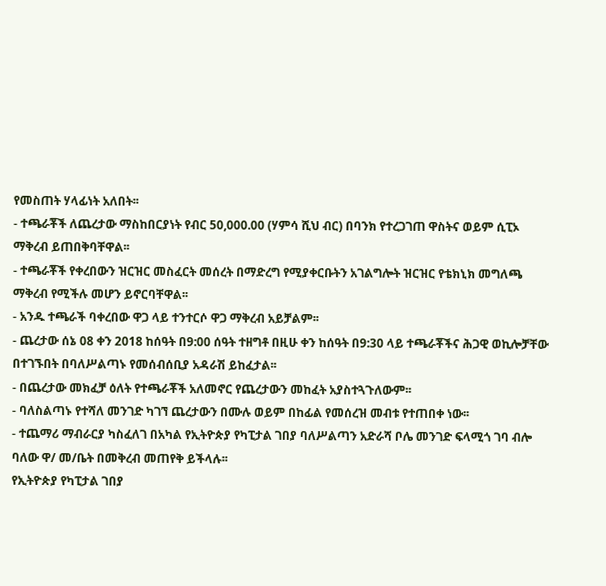የመስጠት ሃላፊነት አለበት፡፡
- ተጫራቾች ለጨረታው ማስከበርያነት የብር 50,000.00 (ሃምሳ ሺህ ብር) በባንክ የተረጋገጠ ዋስትና ወይም ሲፒኦ ማቅረብ ይጠበቅባቸዋል፡፡
- ተጫራቾች የቀረበውን ዝርዝር መስፈርት መሰረት በማድረግ የሚያቀርቡትን አገልግሎት ዝርዝር የቴክኒክ መግለጫ ማቅረብ የሚችሉ መሆን ይኖርባቸዋል፡፡
- አንዱ ተጫራች ባቀረበው ዋጋ ላይ ተንተርሶ ዋጋ ማቅረብ አይቻልም፡፡
- ጨረታው ሰኔ 08 ቀን 2018 ከሰዓት በ9:00 ሰዓት ተዘግቶ በዚሁ ቀን ከሰዓት በ9:30 ላይ ተጫራቾችና ሕጋዊ ወኪሎቻቸው በተገኙበት በባለሥልጣኑ የመሰብሰቢያ አዳራሽ ይከፈታል፡፡
- በጨረታው መክፈቻ ዕለት የተጫራቾች አለመኖር የጨረታውን መከፈት አያስተጓጉለውም፡፡
- ባለስልጣኑ የተሻለ መንገድ ካገኘ ጨረታውን በሙሉ ወይም በከፊል የመሰረዝ መብቱ የተጠበቀ ነው፡፡
- ተጨማሪ ማብራርያ ካስፈለገ በአካል የኢትዮጵያ የካፒታል ገበያ ባለሥልጣን አድራሻ ቦሌ መንገድ ፍላሚጎ ገባ ብሎ ባለው ዋ/ መ/ቤት በመቅረብ መጠየቅ ይችላሉ፡፡
የኢትዮጵያ የካፒታል ገበያ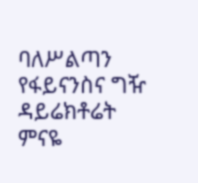ባለሥልጣን
የፋይናንስና ግዥ ዳይሬክቶሬት
ምናዬ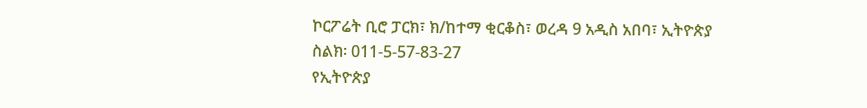ኮርፖሬት ቢሮ ፓርክ፣ ክ/ከተማ ቂርቆስ፣ ወረዳ 9 አዲስ አበባ፣ ኢትዮጵያ
ስልክ፡ 011-5-57-83-27
የኢትዮጵያ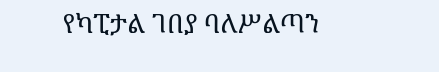የካፒታል ገበያ ባለሥልጣን